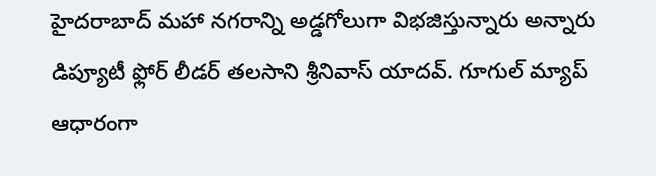హైదరాబాద్ మహా నగరాన్ని అడ్డగోలుగా విభజిస్తున్నారు అన్నారు డిప్యూటీ ఫ్లోర్ లీడర్ తలసాని శ్రీనివాస్ యాదవ్. గూగుల్ మ్యాప్ ఆధారంగా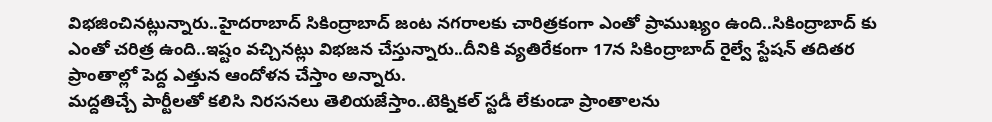విభజించినట్లున్నారు..హైదరాబాద్ సికింద్రాబాద్ జంట నగరాలకు చారిత్రకంగా ఎంతో ప్రాముఖ్యం ఉంది..సికింద్రాబాద్ కు ఎంతో చరిత్ర ఉంది..ఇష్టం వచ్చినట్లు విభజన చేస్తున్నారు..దీనికి వ్యతిరేకంగా 17న సికింద్రాబాద్ రైల్వే స్టేషన్ తదితర ప్రాంతాల్లో పెద్ద ఎత్తున ఆందోళన చేస్తాం అన్నారు.
మద్దతిచ్చే పార్టీలతో కలిసి నిరసనలు తెలియజేస్తాం..టెక్నికల్ స్టడీ లేకుండా ప్రాంతాలను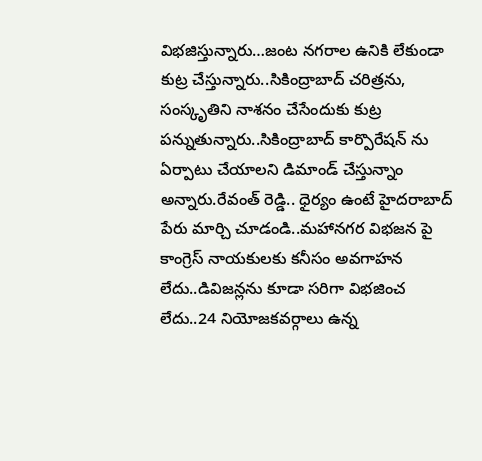విభజిస్తున్నారు…జంట నగరాల ఉనికి లేకుండా కుట్ర చేస్తున్నారు..సికింద్రాబాద్ చరిత్రను, సంస్కృతిని నాశనం చేసేందుకు కుట్ర పన్నుతున్నారు..సికింద్రాబాద్ కార్పొరేషన్ ను ఏర్పాటు చేయాలని డిమాండ్ చేస్తున్నాం అన్నారు.రేవంత్ రెడ్డి.. ధైర్యం ఉంటే హైదరాబాద్ పేరు మార్చి చూడండి..మహానగర విభజన పై కాంగ్రెస్ నాయకులకు కనీసం అవగాహన లేదు..డివిజన్లను కూడా సరిగా విభజించ లేదు..24 నియోజకవర్గాలు ఉన్న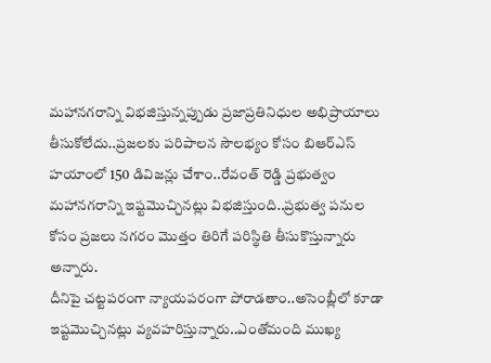మహానగరాన్ని విభజిస్తున్నప్పుడు ప్రజాప్రతినిధుల అభిప్రాయాలు తీసుకోలేదు..ప్రజలకు పరిపాలన సౌలభ్యం కోసం బిఆర్ఎస్ హయాంలో 150 డివిజన్లు చేశాం..రేవంత్ రెడ్డి ప్రభుత్వం మహానగరాన్ని ఇష్టమొచ్చినట్లు విభజిస్తుంది..ప్రభుత్వ పనుల కోసం ప్రజలు నగరం మొత్తం తిరిగే పరిస్థితి తీసుకొస్తున్నారు అన్నారు.
దీనిపై చట్టపరంగా న్యాయపరంగా పోరాడతాం..అసెంబ్లీలో కూడా ఇష్టమొచ్చినట్లు వ్యవహరిస్తున్నారు..ఎంతోమంది ముఖ్య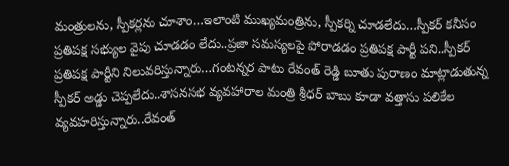మంత్రులను, స్పీకర్లను చూశాం…ఇలాంటి ముఖ్యమంత్రిను, స్పీకర్ని చూడలేదు…స్పీకర్ కనీసం ప్రతిపక్ష సభ్యుల వైపు చూడడం లేదు..ప్రజా సమస్యలపై పోరాడడం ప్రతిపక్ష పార్టీ పని..స్పీకర్ ప్రతిపక్ష పార్టీని నిలువరిస్తున్నారు…గంటన్నర పాటు రేవంత్ రెడ్డి బూతు పురాణం మాట్లాడుతున్న స్పీకర్ అడ్డు చెప్పలేదు..శాసనసభ వ్యవహారాల మంత్రి శ్రీధర్ బాబు కూడా వత్తాసు పలికేల వ్యవహరిస్తున్నారు..రేవంత్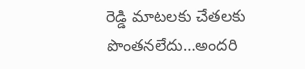రెడ్డి మాటలకు చేతలకు పొంతనలేదు…అందరి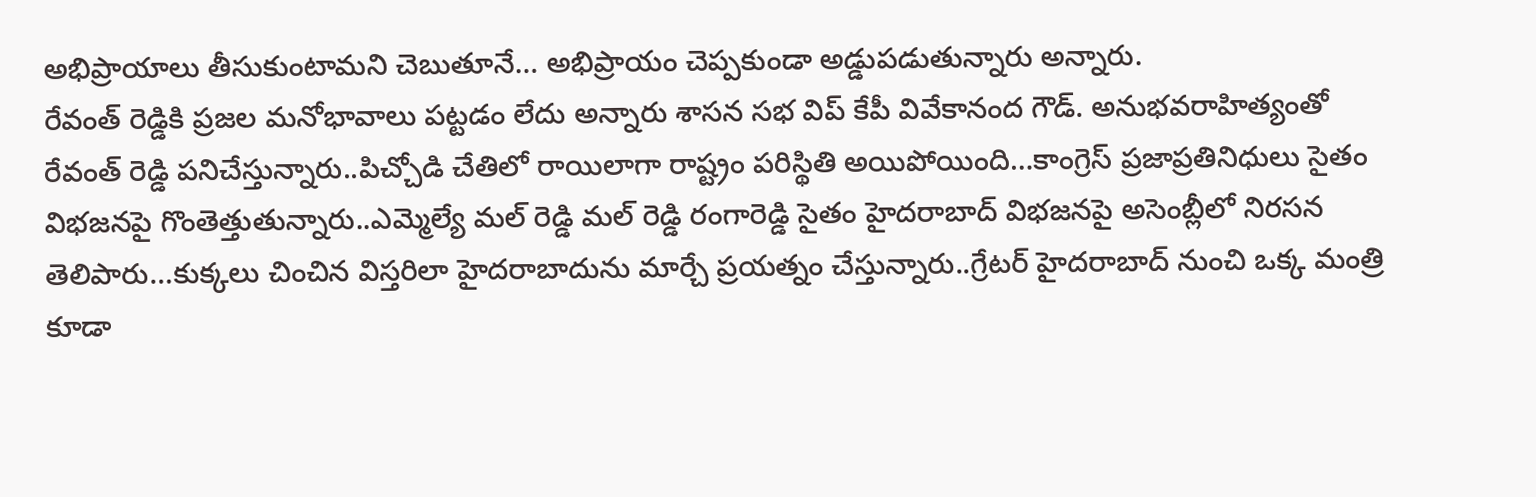అభిప్రాయాలు తీసుకుంటామని చెబుతూనే… అభిప్రాయం చెప్పకుండా అడ్డుపడుతున్నారు అన్నారు.
రేవంత్ రెడ్డికి ప్రజల మనోభావాలు పట్టడం లేదు అన్నారు శాసన సభ విప్ కేపీ వివేకానంద గౌడ్. అనుభవరాహిత్యంతో రేవంత్ రెడ్డి పనిచేస్తున్నారు..పిచ్చోడి చేతిలో రాయిలాగా రాష్ట్రం పరిస్థితి అయిపోయింది…కాంగ్రెస్ ప్రజాప్రతినిధులు సైతం విభజనపై గొంతెత్తుతున్నారు..ఎమ్మెల్యే మల్ రెడ్డి మల్ రెడ్డి రంగారెడ్డి సైతం హైదరాబాద్ విభజనపై అసెంబ్లీలో నిరసన తెలిపారు…కుక్కలు చించిన విస్తరిలా హైదరాబాదును మార్చే ప్రయత్నం చేస్తున్నారు..గ్రేటర్ హైదరాబాద్ నుంచి ఒక్క మంత్రి కూడా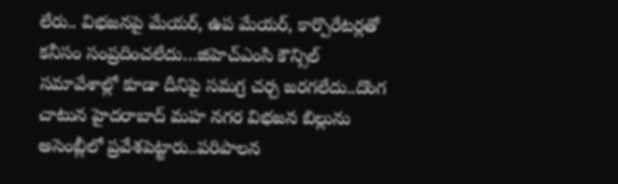లేరు.. విభజనపై మేయర్, ఉప మేయర్, కార్పొరేటర్లతో కనీసం సంప్రదించలేదు…జిహెచ్ఎంసి కౌన్సిల్ సమావేశాల్లో కూడా దీనిపై సమగ్ర చర్చ జరగలేదు..దొంగ చాటున హైదరాబాద్ మహ నగర విభజన బిల్లును అసెంబ్లీలో ప్రవేశపెట్టారు..పరిపాలన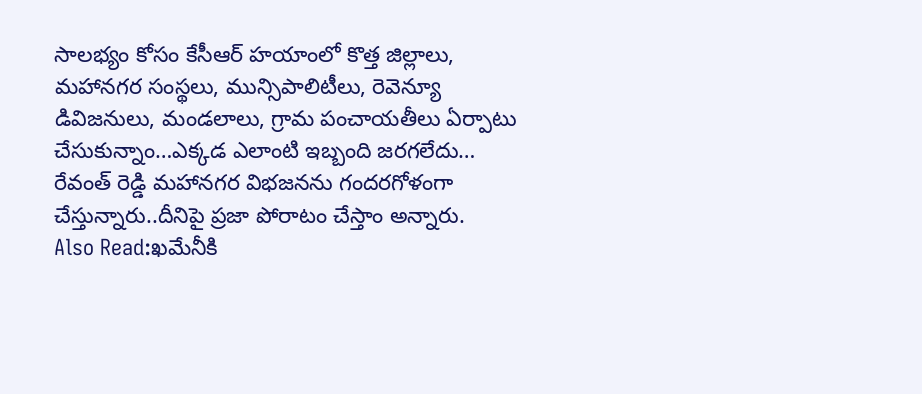సాలభ్యం కోసం కేసీఆర్ హయాంలో కొత్త జిల్లాలు, మహానగర సంస్థలు, మున్సిపాలిటీలు, రెవెన్యూ డివిజనులు, మండలాలు, గ్రామ పంచాయతీలు ఏర్పాటు చేసుకున్నాం…ఎక్కడ ఎలాంటి ఇబ్బంది జరగలేదు… రేవంత్ రెడ్డి మహానగర విభజనను గందరగోళంగా చేస్తున్నారు..దీనిపై ప్రజా పోరాటం చేస్తాం అన్నారు.
Also Read:ఖమేనీకి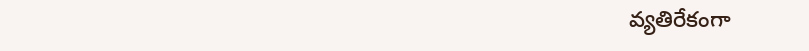వ్యతిరేకంగా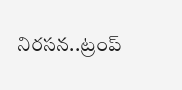నిరసన..ట్రంప్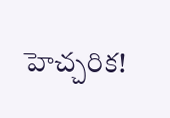హెచ్చరిక!